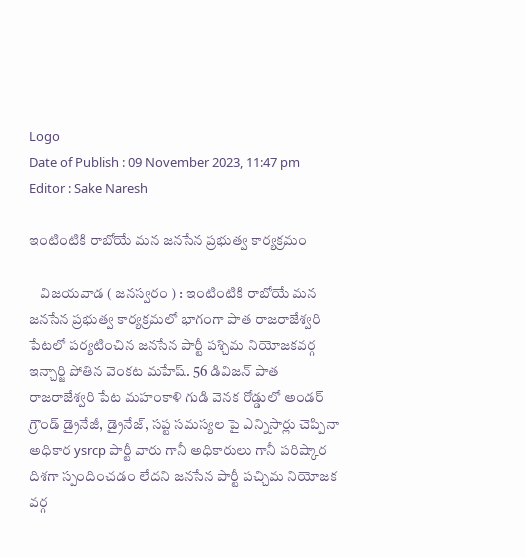Logo
Date of Publish : 09 November 2023, 11:47 pm
Editor : Sake Naresh

ఇంటింటికి రాబోయే మన జనసేన ప్రభుత్వ కార్యక్రమం

    విజయవాడ ( జనస్వరం ) : ఇంటింటికి రాబోయే మన జనసేన ప్రభుత్వ కార్యక్రమలో భాగంగా పాత రాజరాజేశ్వరి పేటలో పర్యటించిన జనసేన పార్టీ పశ్చిమ నియోజకవర్గ ఇన్చార్జి పోతిన వెంకట మహేష్. 56 డివిజన్ పాత రాజరాజేశ్వరి పేట మహంకాళి గుడి వెనక రోడ్డులో అండర్ గ్రౌండ్ డ్రైనేజీ, డ్రైనేజ్, సప్ట సమస్యల పై ఎన్నిసార్లు చెప్పినా అధికార ysrcp పార్టీ వారు గానీ అధికారులు గానీ పరిష్కార దిశగా స్పందించడం లేదని జనసేన పార్టీ పచ్చిమ నియోజక వర్గ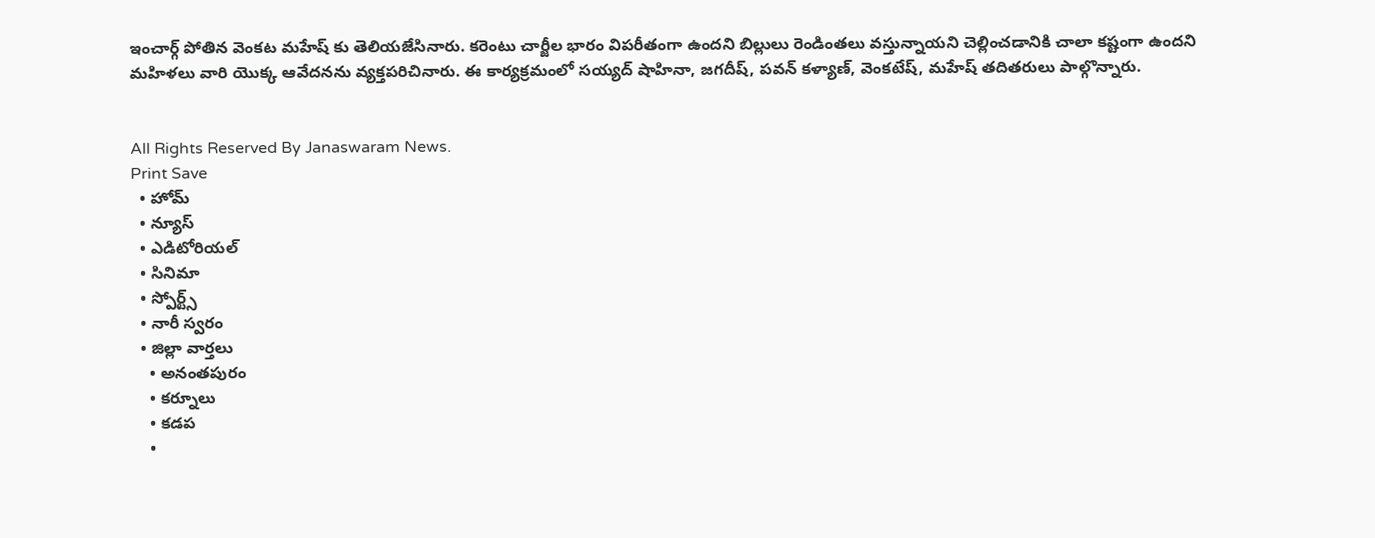ఇంచార్గ్ పోతిన వెంకట మహేష్ కు తెలియజేసినారు. కరెంటు చార్జీల భారం విపరీతంగా ఉందని బిల్లులు రెండింతలు వస్తున్నాయని చెల్లించడానికి చాలా కష్టంగా ఉందని మహిళలు వారి యొక్క ఆవేదనను వ్యక్తపరిచినారు. ఈ కార్యక్రమంలో సయ్యద్ షాహినా, జగదీష్, పవన్ కళ్యాణ్, వెంకటేష్, మహేష్ తదితరులు పాల్గొన్నారు.


All Rights Reserved By Janaswaram News.
Print Save
  • హోమ్
  • న్యూస్
  • ఎడిటోరియల్
  • సినిమా
  • స్పోర్ట్స్
  • నారీ స్వరం
  • జిల్లా వార్తలు
    • అనంతపురం
    • కర్నూలు
    • కడప
    •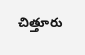చిత్తూరు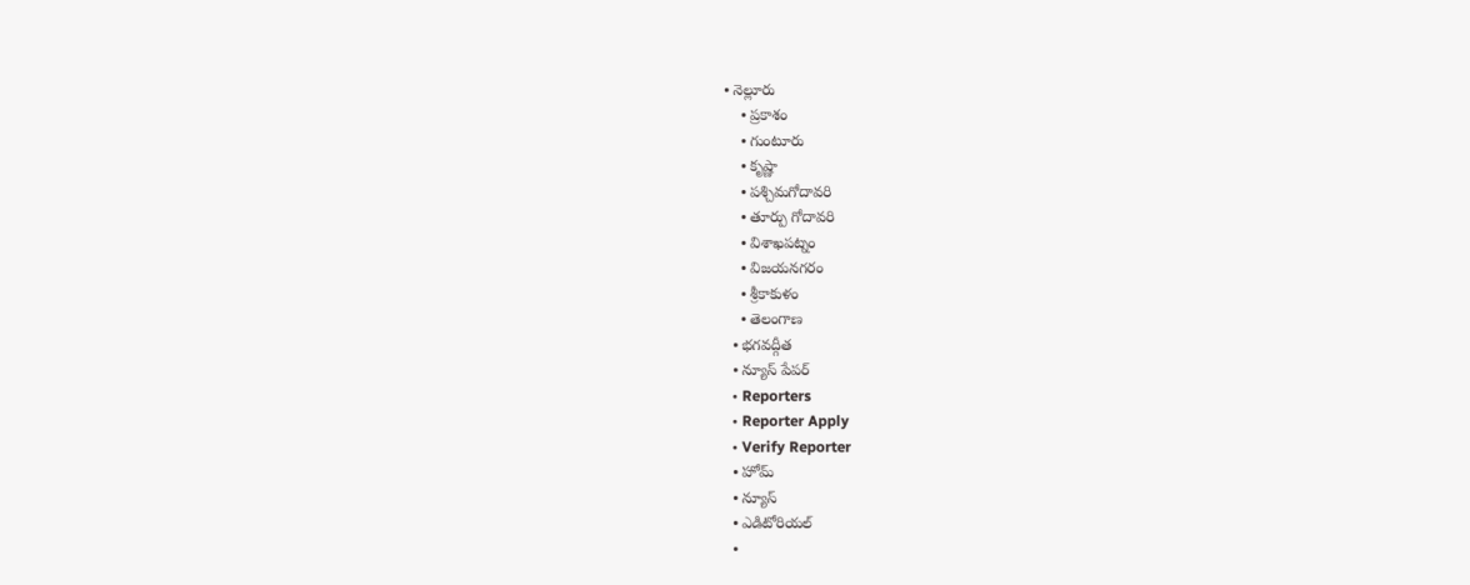• నెల్లూరు
    • ప్రకాశం
    • గుంటూరు
    • కృష్ణా
    • పశ్చిమగోదావరి
    • తూర్పు గోదావరి
    • విశాఖపట్నం
    • విజయనగరం
    • శ్రీకాకుళం
    • తెలంగాణ
  • భగవద్గీత
  • న్యూస్ పేపర్
  • Reporters
  • Reporter Apply
  • Verify Reporter
  • హోమ్
  • న్యూస్
  • ఎడిటోరియల్
  •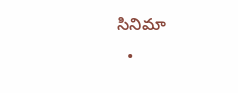సినిమా
  •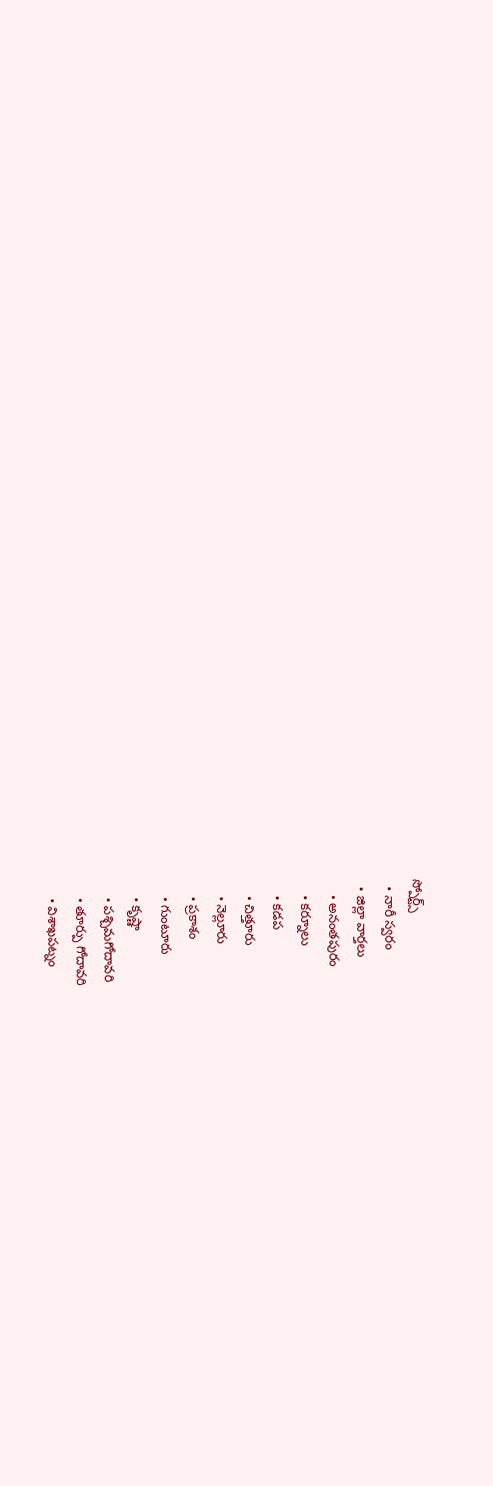స్పోర్ట్స్
  • నారీ స్వరం
  • జిల్లా వార్తలు
    • అనంతపురం
    • కర్నూలు
    • కడప
    • చిత్తూరు
    • నెల్లూరు
    • ప్రకాశం
    • గుంటూరు
    • కృష్ణా
    • పశ్చిమగోదావరి
    • తూర్పు గోదావరి
    • విశాఖపట్నం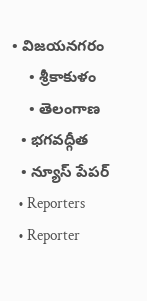• విజయనగరం
    • శ్రీకాకుళం
    • తెలంగాణ
  • భగవద్గీత
  • న్యూస్ పేపర్
  • Reporters
  • Reporter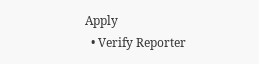Apply
  • Verify Reporter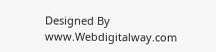Designed By www.Webdigitalway.com